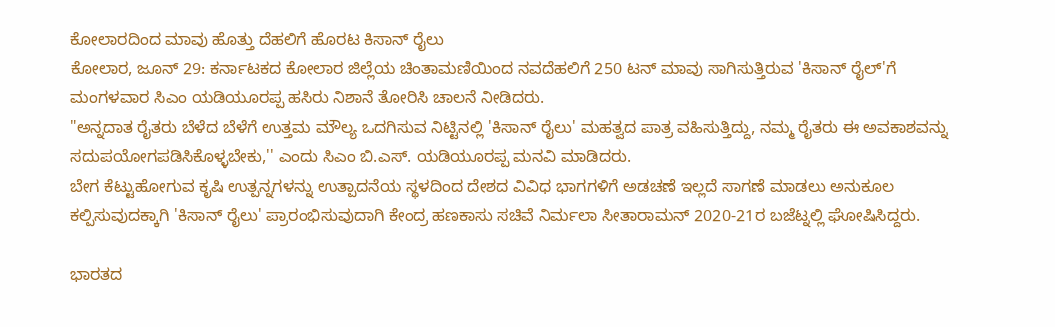ಕೋಲಾರದಿಂದ ಮಾವು ಹೊತ್ತು ದೆಹಲಿಗೆ ಹೊರಟ ಕಿಸಾನ್ ರೈಲು
ಕೋಲಾರ, ಜೂನ್ 29: ಕರ್ನಾಟಕದ ಕೋಲಾರ ಜಿಲ್ಲೆಯ ಚಿಂತಾಮಣಿಯಿಂದ ನವದೆಹಲಿಗೆ 250 ಟನ್ ಮಾವು ಸಾಗಿಸುತ್ತಿರುವ 'ಕಿಸಾನ್ ರೈಲ್'ಗೆ ಮಂಗಳವಾರ ಸಿಎಂ ಯಡಿಯೂರಪ್ಪ ಹಸಿರು ನಿಶಾನೆ ತೋರಿಸಿ ಚಾಲನೆ ನೀಡಿದರು.
"ಅನ್ನದಾತ ರೈತರು ಬೆಳೆದ ಬೆಳೆಗೆ ಉತ್ತಮ ಮೌಲ್ಯ ಒದಗಿಸುವ ನಿಟ್ಟಿನಲ್ಲಿ 'ಕಿಸಾನ್ ರೈಲು' ಮಹತ್ವದ ಪಾತ್ರ ವಹಿಸುತ್ತಿದ್ದು, ನಮ್ಮ ರೈತರು ಈ ಅವಕಾಶವನ್ನು ಸದುಪಯೋಗಪಡಿಸಿಕೊಳ್ಳಬೇಕು,'' ಎಂದು ಸಿಎಂ ಬಿ.ಎಸ್. ಯಡಿಯೂರಪ್ಪ ಮನವಿ ಮಾಡಿದರು.
ಬೇಗ ಕೆಟ್ಟುಹೋಗುವ ಕೃಷಿ ಉತ್ಪನ್ನಗಳನ್ನು ಉತ್ಪಾದನೆಯ ಸ್ಥಳದಿಂದ ದೇಶದ ವಿವಿಧ ಭಾಗಗಳಿಗೆ ಅಡಚಣೆ ಇಲ್ಲದೆ ಸಾಗಣೆ ಮಾಡಲು ಅನುಕೂಲ ಕಲ್ಪಿಸುವುದಕ್ಕಾಗಿ 'ಕಿಸಾನ್ ರೈಲು' ಪ್ರಾರಂಭಿಸುವುದಾಗಿ ಕೇಂದ್ರ ಹಣಕಾಸು ಸಚಿವೆ ನಿರ್ಮಲಾ ಸೀತಾರಾಮನ್ 2020-21ರ ಬಜೆಟ್ನಲ್ಲಿ ಘೋಷಿಸಿದ್ದರು.

ಭಾರತದ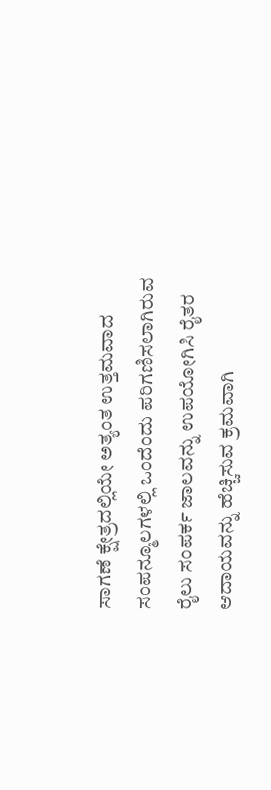ಸಾಗಣೆ ಕ್ಷೇತ್ರದಲ್ಲಿಯೇ ಅತ್ಯಂತ ಉತ್ತಮವಾದ ಸಂಪನ್ಮೂಲಗಳಲ್ಲಿ ಒಂದೆಂದು ಪರಿಗಣಿಸಲಾಗಿರುವ ರೈಲು ಸಂಪರ್ಕ ಜಾಲವನ್ನು ಉಪಯೋಗಿಸಿ ರೈತರ ಆದಾಯವನ್ನು ಹೆಚ್ಚಿಸುವ ಕ್ರಮವಾಗಿ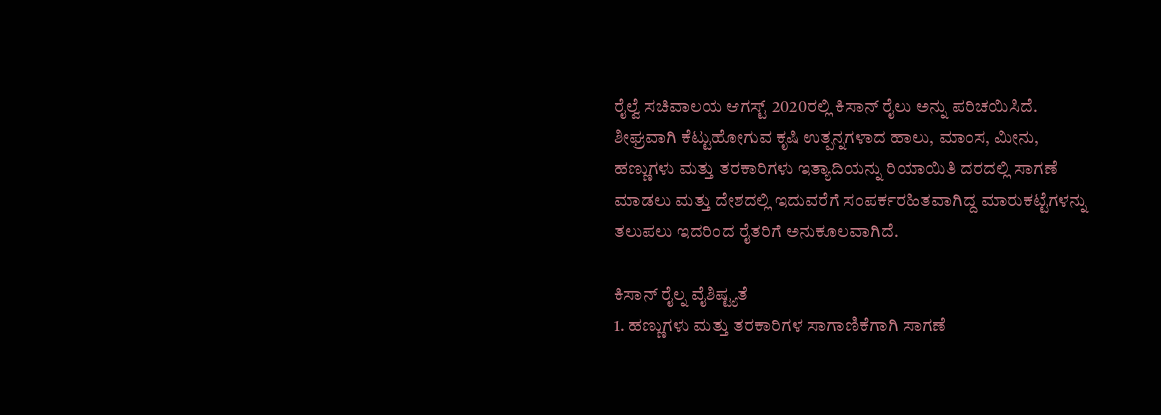ರೈಲ್ವೆ ಸಚಿವಾಲಯ ಆಗಸ್ಟ್ 2020ರಲ್ಲಿ ಕಿಸಾನ್ ರೈಲು ಅನ್ನು ಪರಿಚಯಿಸಿದೆ.
ಶೀಘ್ರವಾಗಿ ಕೆಟ್ಟುಹೋಗುವ ಕೃಷಿ ಉತ್ಪನ್ನಗಳಾದ ಹಾಲು, ಮಾಂಸ, ಮೀನು, ಹಣ್ಣುಗಳು ಮತ್ತು ತರಕಾರಿಗಳು ಇತ್ಯಾದಿಯನ್ನು ರಿಯಾಯಿತಿ ದರದಲ್ಲಿ ಸಾಗಣೆ ಮಾಡಲು ಮತ್ತು ದೇಶದಲ್ಲಿ ಇದುವರೆಗೆ ಸಂಪರ್ಕರಹಿತವಾಗಿದ್ದ ಮಾರುಕಟ್ಟೆಗಳನ್ನು ತಲುಪಲು ಇದರಿಂದ ರೈತರಿಗೆ ಅನುಕೂಲವಾಗಿದೆ.

ಕಿಸಾನ್ ರೈಲ್ನ ವೈಶಿಷ್ಟ್ಯತೆ
1. ಹಣ್ಣುಗಳು ಮತ್ತು ತರಕಾರಿಗಳ ಸಾಗಾಣಿಕೆಗಾಗಿ ಸಾಗಣೆ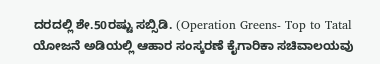ದರದಲ್ಲಿ ಶೇ.50ರಷ್ಟು ಸಬ್ಸಿಡಿ. (Operation Greens- Top to Tatal ಯೋಜನೆ ಅಡಿಯಲ್ಲಿ ಆಹಾರ ಸಂಸ್ಕರಣೆ ಕೈಗಾರಿಕಾ ಸಚಿವಾಲಯವು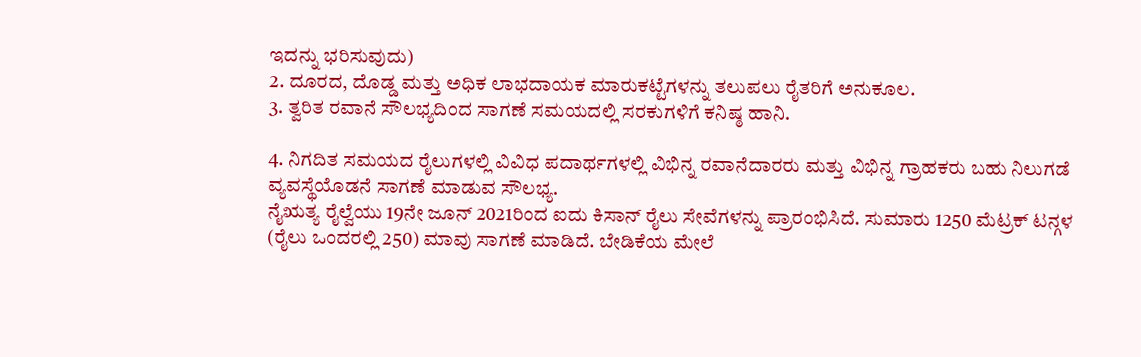ಇದನ್ನು ಭರಿಸುವುದು)
2. ದೂರದ, ದೊಡ್ಡ ಮತ್ತು ಅಧಿಕ ಲಾಭದಾಯಕ ಮಾರುಕಟ್ಟೆಗಳನ್ನು ತಲುಪಲು ರೈತರಿಗೆ ಅನುಕೂಲ.
3. ತ್ವರಿತ ರವಾನೆ ಸೌಲಭ್ಯದಿಂದ ಸಾಗಣೆ ಸಮಯದಲ್ಲಿ ಸರಕುಗಳಿಗೆ ಕನಿಷ್ಠ ಹಾನಿ.

4. ನಿಗದಿತ ಸಮಯದ ರೈಲುಗಳಲ್ಲಿ ವಿವಿಧ ಪದಾರ್ಥಗಳಲ್ಲಿ ವಿಭಿನ್ನ ರವಾನೆದಾರರು ಮತ್ತು ವಿಭಿನ್ನ ಗ್ರಾಹಕರು ಬಹು ನಿಲುಗಡೆ ವ್ಯವಸ್ಥೆಯೊಡನೆ ಸಾಗಣೆ ಮಾಡುವ ಸೌಲಭ್ಯ.
ನೈಋತ್ಯ ರೈಲ್ವೆಯು 19ನೇ ಜೂನ್ 2021ರಿಂದ ಐದು ಕಿಸಾನ್ ರೈಲು ಸೇವೆಗಳನ್ನು ಪ್ರಾರಂಭಿಸಿದೆ. ಸುಮಾರು 1250 ಮೆಟ್ರಕ್ ಟನ್ಗಳ (ರೈಲು ಒಂದರಲ್ಲಿ 250) ಮಾವು ಸಾಗಣೆ ಮಾಡಿದೆ. ಬೇಡಿಕೆಯ ಮೇಲೆ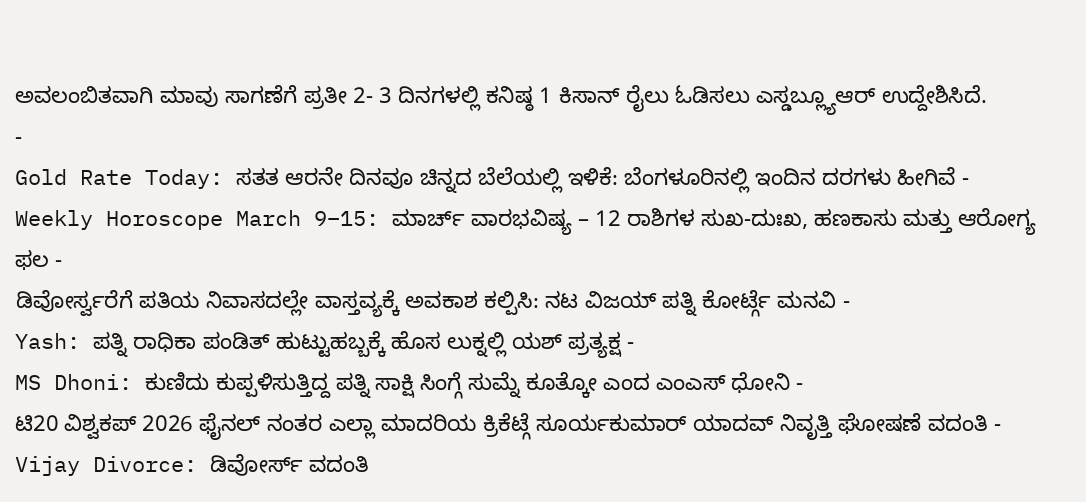ಅವಲಂಬಿತವಾಗಿ ಮಾವು ಸಾಗಣೆಗೆ ಪ್ರತೀ 2- 3 ದಿನಗಳಲ್ಲಿ ಕನಿಷ್ಠ 1 ಕಿಸಾನ್ ರೈಲು ಓಡಿಸಲು ಎಸ್ಡಬ್ಲ್ಯೂಆರ್ ಉದ್ದೇಶಿಸಿದೆ.
-
Gold Rate Today: ಸತತ ಆರನೇ ದಿನವೂ ಚಿನ್ನದ ಬೆಲೆಯಲ್ಲಿ ಇಳಿಕೆ: ಬೆಂಗಳೂರಿನಲ್ಲಿ ಇಂದಿನ ದರಗಳು ಹೀಗಿವೆ -
Weekly Horoscope March 9–15: ಮಾರ್ಚ್ ವಾರಭವಿಷ್ಯ – 12 ರಾಶಿಗಳ ಸುಖ-ದುಃಖ, ಹಣಕಾಸು ಮತ್ತು ಆರೋಗ್ಯ ಫಲ -
ಡಿವೋರ್ಸ್ವರೆಗೆ ಪತಿಯ ನಿವಾಸದಲ್ಲೇ ವಾಸ್ತವ್ಯಕ್ಕೆ ಅವಕಾಶ ಕಲ್ಪಿಸಿ: ನಟ ವಿಜಯ್ ಪತ್ನಿ ಕೋರ್ಟ್ಗೆ ಮನವಿ -
Yash: ಪತ್ನಿ ರಾಧಿಕಾ ಪಂಡಿತ್ ಹುಟ್ಟುಹಬ್ಬಕ್ಕೆ ಹೊಸ ಲುಕ್ನಲ್ಲಿ ಯಶ್ ಪ್ರತ್ಯಕ್ಷ -
MS Dhoni: ಕುಣಿದು ಕುಪ್ಪಳಿಸುತ್ತಿದ್ದ ಪತ್ನಿ ಸಾಕ್ಷಿ ಸಿಂಗ್ಗೆ ಸುಮ್ನೆ ಕೂತ್ಕೋ ಎಂದ ಎಂಎಸ್ ಧೋನಿ -
ಟಿ20 ವಿಶ್ವಕಪ್ 2026 ಫೈನಲ್ ನಂತರ ಎಲ್ಲಾ ಮಾದರಿಯ ಕ್ರಿಕೆಟ್ಗೆ ಸೂರ್ಯಕುಮಾರ್ ಯಾದವ್ ನಿವೃತ್ತಿ ಘೋಷಣೆ ವದಂತಿ -
Vijay Divorce: ಡಿವೋರ್ಸ್ ವದಂತಿ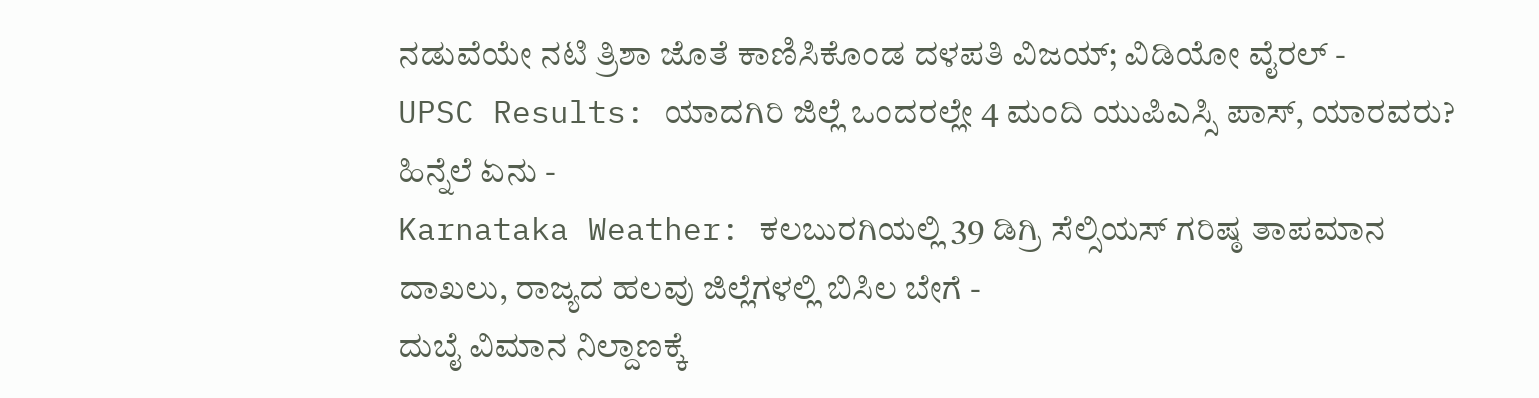ನಡುವೆಯೇ ನಟಿ ತ್ರಿಶಾ ಜೊತೆ ಕಾಣಿಸಿಕೊಂಡ ದಳಪತಿ ವಿಜಯ್; ವಿಡಿಯೋ ವೈರಲ್ -
UPSC Results: ಯಾದಗಿರಿ ಜಿಲ್ಲೆ ಒಂದರಲ್ಲೇ 4 ಮಂದಿ ಯುಪಿಎಸ್ಸಿ ಪಾಸ್, ಯಾರವರು? ಹಿನ್ನೆಲೆ ಏನು -
Karnataka Weather: ಕಲಬುರಗಿಯಲ್ಲಿ 39 ಡಿಗ್ರಿ ಸೆಲ್ಸಿಯಸ್ ಗರಿಷ್ಠ ತಾಪಮಾನ ದಾಖಲು, ರಾಜ್ಯದ ಹಲವು ಜಿಲ್ಲೆಗಳಲ್ಲಿ ಬಿಸಿಲ ಬೇಗೆ -
ದುಬೈ ವಿಮಾನ ನಿಲ್ದಾಣಕ್ಕೆ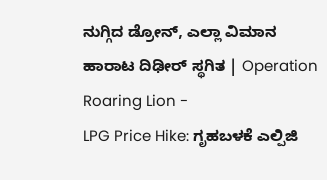ನುಗ್ಗಿದ ಡ್ರೋನ್, ಎಲ್ಲಾ ವಿಮಾನ ಹಾರಾಟ ದಿಢೀರ್ ಸ್ಥಗಿತ | Operation Roaring Lion -
LPG Price Hike: ಗೃಹಬಳಕೆ ಎಲ್ಪಿಜಿ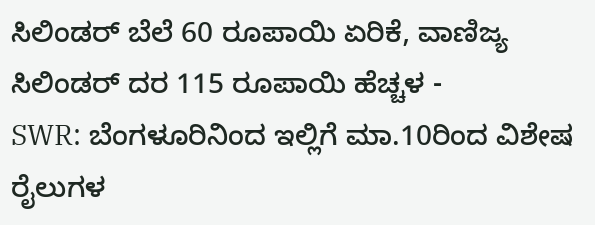ಸಿಲಿಂಡರ್ ಬೆಲೆ 60 ರೂಪಾಯಿ ಏರಿಕೆ, ವಾಣಿಜ್ಯ ಸಿಲಿಂಡರ್ ದರ 115 ರೂಪಾಯಿ ಹೆಚ್ಚಳ -
SWR: ಬೆಂಗಳೂರಿನಿಂದ ಇಲ್ಲಿಗೆ ಮಾ.10ರಿಂದ ವಿಶೇಷ ರೈಲುಗಳ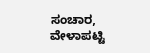ಸಂಚಾರ, ವೇಳಾಪಟ್ಟಿ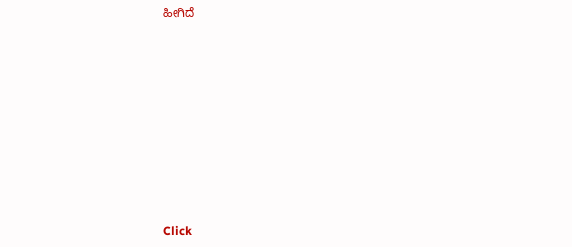ಹೀಗಿದೆ












Click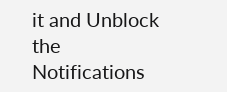it and Unblock the Notifications